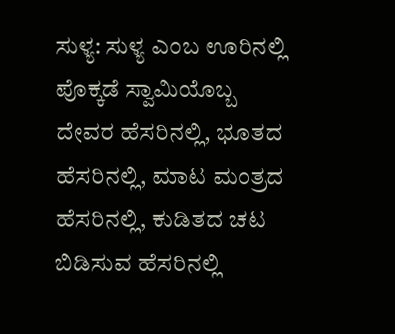ಸುಳ್ಯ: ಸುಳ್ಯ ಎಂಬ ಊರಿನಲ್ಲಿ ಪೊಕ್ಕಡೆ ಸ್ವಾಮಿಯೊಬ್ಬ ದೇವರ ಹೆಸರಿನಲ್ಲಿ, ಭೂತದ ಹೆಸರಿನಲ್ಲಿ, ಮಾಟ ಮಂತ್ರದ ಹೆಸರಿನಲ್ಲಿ, ಕುಡಿತದ ಚಟ ಬಿಡಿಸುವ ಹೆಸರಿನಲ್ಲಿ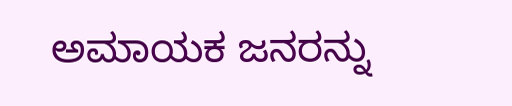ಅಮಾಯಕ ಜನರನ್ನು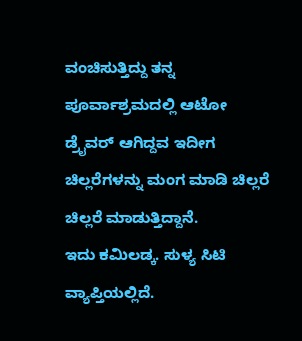ವಂಚಿಸುತ್ತಿದ್ದು ತನ್ನ ಪೂರ್ವಾಶ್ರಮದಲ್ಲಿ ಆಟೋ ಡ್ರೈವರ್ ಆಗಿದ್ದವ ಇದೀಗ ಚಿಲ್ಲರೆಗಳನ್ನು ಮಂಗ ಮಾಡಿ ಚಿಲ್ಲರೆ ಚಿಲ್ಲರೆ ಮಾಡುತ್ತಿದ್ದಾನೆ.
ಇದು ಕಮಿಲಡ್ಕ. ಸುಳ್ಯ ಸಿಟಿ ವ್ಯಾಪ್ತಿಯಲ್ಲಿದೆ.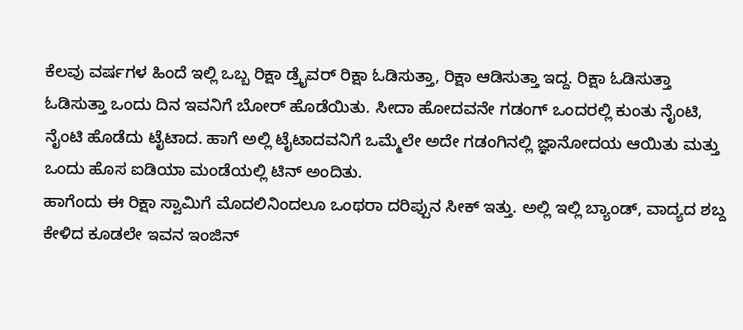ಕೆಲವು ವರ್ಷಗಳ ಹಿಂದೆ ಇಲ್ಲಿ ಒಬ್ಬ ರಿಕ್ಷಾ ಡ್ರೈವರ್ ರಿಕ್ಷಾ ಓಡಿಸುತ್ತಾ, ರಿಕ್ಷಾ ಆಡಿಸುತ್ತಾ ಇದ್ದ. ರಿಕ್ಷಾ ಓಡಿಸುತ್ತಾ ಓಡಿಸುತ್ತಾ ಒಂದು ದಿನ ಇವನಿಗೆ ಬೋರ್ ಹೊಡೆಯಿತು. ಸೀದಾ ಹೋದವನೇ ಗಡಂಗ್ ಒಂದರಲ್ಲಿ ಕುಂತು ನೈಂಟಿ, ನೈಂಟಿ ಹೊಡೆದು ಟೈಟಾದ. ಹಾಗೆ ಅಲ್ಲಿ ಟೈಟಾದವನಿಗೆ ಒಮ್ಮೆಲೇ ಅದೇ ಗಡಂಗಿನಲ್ಲಿ ಜ್ಞಾನೋದಯ ಆಯಿತು ಮತ್ತು ಒಂದು ಹೊಸ ಐಡಿಯಾ ಮಂಡೆಯಲ್ಲಿ ಟಿನ್ ಅಂದಿತು.
ಹಾಗೆಂದು ಈ ರಿಕ್ಷಾ ಸ್ವಾಮಿಗೆ ಮೊದಲಿನಿಂದಲೂ ಒಂಥರಾ ದರಿಪ್ಪುನ ಸೀಕ್ ಇತ್ತು. ಅಲ್ಲಿ ಇಲ್ಲಿ ಬ್ಯಾಂಡ್, ವಾದ್ಯದ ಶಬ್ದ ಕೇಳಿದ ಕೂಡಲೇ ಇವನ ಇಂಜಿನ್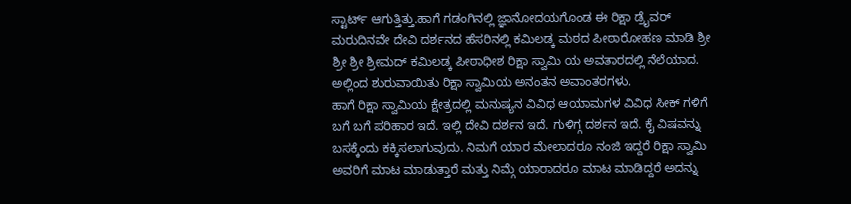ಸ್ಟಾರ್ಟ್ ಆಗುತ್ತಿತ್ತು.ಹಾಗೆ ಗಡಂಗಿನಲ್ಲಿ ಜ್ಞಾನೋದಯಗೊಂಡ ಈ ರಿಕ್ಷಾ ಡ್ರೈವರ್ ಮರುದಿನವೇ ದೇವಿ ದರ್ಶನದ ಹೆಸರಿನಲ್ಲಿ ಕಮಿಲಡ್ಕ ಮಠದ ಪೀಠಾರೋಹಣ ಮಾಡಿ ಶ್ರೀ ಶ್ರೀ ಶ್ರೀ ಶ್ರೀಮದ್ ಕಮಿಲಡ್ಕ ಪೀಠಾಧೀಶ ರಿಕ್ಷಾ ಸ್ವಾಮಿ ಯ ಅವತಾರದಲ್ಲಿ ನೆಲೆಯಾದ. ಅಲ್ಲಿಂದ ಶುರುವಾಯಿತು ರಿಕ್ಷಾ ಸ್ವಾಮಿಯ ಅನಂತನ ಅವಾಂತರಗಳು.
ಹಾಗೆ ರಿಕ್ಷಾ ಸ್ವಾಮಿಯ ಕ್ಷೇತ್ರದಲ್ಲಿ ಮನುಷ್ಯನ ವಿವಿಧ ಆಯಾಮಗಳ ವಿವಿಧ ಸೀಕ್ ಗಳಿಗೆ ಬಗೆ ಬಗೆ ಪರಿಹಾರ ಇದೆ. ಇಲ್ಲಿ ದೇವಿ ದರ್ಶನ ಇದೆ. ಗುಳಿಗ್ಗ ದರ್ಶನ ಇದೆ. ಕೈ ವಿಷವನ್ನು ಬಸಕ್ಕೆಂದು ಕಕ್ಕಿಸಲಾಗುವುದು. ನಿಮಗೆ ಯಾರ ಮೇಲಾದರೂ ನಂಜಿ ಇದ್ದರೆ ರಿಕ್ಷಾ ಸ್ವಾಮಿ ಅವರಿಗೆ ಮಾಟ ಮಾಡುತ್ತಾರೆ ಮತ್ತು ನಿಮ್ಗೆ ಯಾರಾದರೂ ಮಾಟ ಮಾಡಿದ್ದರೆ ಅದನ್ನು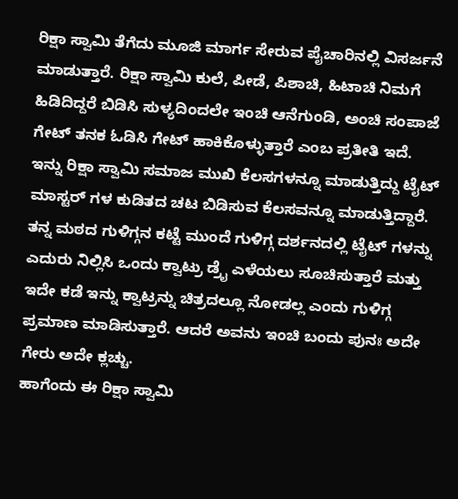ರಿಕ್ಷಾ ಸ್ವಾಮಿ ತೆಗೆದು ಮೂಜಿ ಮಾರ್ಗ ಸೇರುವ ಪೈಚಾರಿನಲ್ಲಿ ವಿಸರ್ಜನೆ ಮಾಡುತ್ತಾರೆ. ರಿಕ್ಷಾ ಸ್ವಾಮಿ ಕುಲೆ, ಪೀಡೆ, ಪಿಶಾಚಿ, ಹಿಟಾಚಿ ನಿಮಗೆ ಹಿಡಿದಿದ್ದರೆ ಬಿಡಿಸಿ ಸುಳ್ಯದಿಂದಲೇ ಇಂಚಿ ಆನೆಗುಂಡಿ, ಅಂಚಿ ಸಂಪಾಜೆ ಗೇಟ್ ತನಕ ಓಡಿಸಿ ಗೇಟ್ ಹಾಕಿಕೊಳ್ಳುತ್ತಾರೆ ಎಂಬ ಪ್ರತೀತಿ ಇದೆ. ಇನ್ನು ರಿಕ್ಷಾ ಸ್ವಾಮಿ ಸಮಾಜ ಮುಖಿ ಕೆಲಸಗಳನ್ನೂ ಮಾಡುತ್ತಿದ್ದು ಟೈಟ್ ಮಾಸ್ಟರ್ ಗಳ ಕುಡಿತದ ಚಟ ಬಿಡಿಸುವ ಕೆಲಸವನ್ನೂ ಮಾಡುತ್ತಿದ್ದಾರೆ. ತನ್ನ ಮಠದ ಗುಳಿಗ್ಗನ ಕಟ್ಟೆ ಮುಂದೆ ಗುಳಿಗ್ಗ ದರ್ಶನದಲ್ಲಿ ಟೈಟ್ ಗಳನ್ನು ಎದುರು ನಿಲ್ಲಿಸಿ ಒಂದು ಕ್ವಾಟ್ರು ಡ್ರೈ ಎಳೆಯಲು ಸೂಚಿಸುತ್ತಾರೆ ಮತ್ತು ಇದೇ ಕಡೆ ಇನ್ನು ಕ್ವಾಟ್ರನ್ನು ಚಿತ್ರದಲ್ಲೂ ನೋಡಲ್ಲ ಎಂದು ಗುಳಿಗ್ಗ ಪ್ರಮಾಣ ಮಾಡಿಸುತ್ತಾರೆ. ಆದರೆ ಅವನು ಇಂಚಿ ಬಂದು ಪುನಃ ಅದೇ ಗೇರು ಅದೇ ಕ್ಲಚ್ಚು.
ಹಾಗೆಂದು ಈ ರಿಕ್ಷಾ ಸ್ವಾಮಿ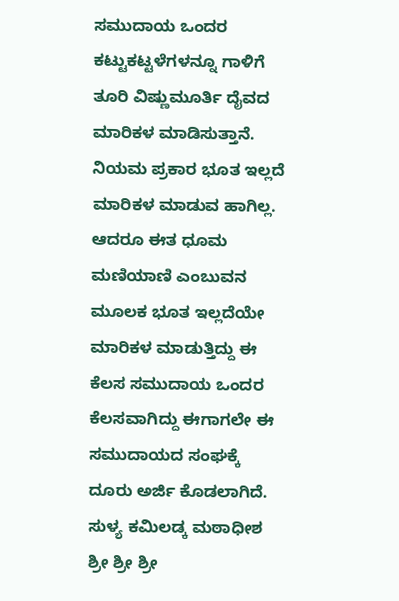ಸಮುದಾಯ ಒಂದರ ಕಟ್ಟುಕಟ್ಟಳೆಗಳನ್ನೂ ಗಾಳಿಗೆ ತೂರಿ ವಿಷ್ಣುಮೂರ್ತಿ ದೈವದ ಮಾರಿಕಳ ಮಾಡಿಸುತ್ತಾನೆ. ನಿಯಮ ಪ್ರಕಾರ ಭೂತ ಇಲ್ಲದೆ ಮಾರಿಕಳ ಮಾಡುವ ಹಾಗಿಲ್ಲ. ಆದರೂ ಈತ ಧೂಮ ಮಣಿಯಾಣಿ ಎಂಬುವನ ಮೂಲಕ ಭೂತ ಇಲ್ಲದೆಯೇ ಮಾರಿಕಳ ಮಾಡುತ್ತಿದ್ದು ಈ ಕೆಲಸ ಸಮುದಾಯ ಒಂದರ ಕೆಲಸವಾಗಿದ್ದು ಈಗಾಗಲೇ ಈ ಸಮುದಾಯದ ಸಂಘಕ್ಕೆ ದೂರು ಅರ್ಜಿ ಕೊಡಲಾಗಿದೆ.
ಸುಳ್ಯ ಕಮಿಲಡ್ಕ ಮಠಾಧೀಶ ಶ್ರೀ ಶ್ರೀ ಶ್ರೀ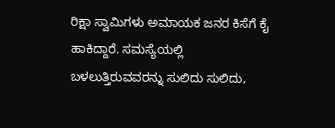ರಿಕ್ಷಾ ಸ್ವಾಮಿಗಳು ಅಮಾಯಕ ಜನರ ಕಿಸೆಗೆ ಕೈ ಹಾಕಿದ್ದಾರೆ. ಸಮಸ್ಯೆಯಲ್ಲಿ ಬಳಲುತ್ತಿರುವವರನ್ನು ಸುಲಿದು ಸುಲಿದು,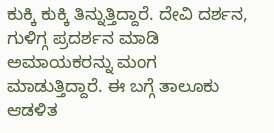ಕುಕ್ಕಿ ಕುಕ್ಕಿ ತಿನ್ನುತ್ತಿದ್ದಾರೆ. ದೇವಿ ದರ್ಶನ, ಗುಳಿಗ್ಗ ಪ್ರದರ್ಶನ ಮಾಡಿ ಅಮಾಯಕರನ್ನು ಮಂಗ ಮಾಡುತ್ತಿದ್ದಾರೆ. ಈ ಬಗ್ಗೆ ತಾಲೂಕು ಆಡಳಿತ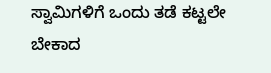ಸ್ವಾಮಿಗಳಿಗೆ ಒಂದು ತಡೆ ಕಟ್ಟಲೇ ಬೇಕಾದ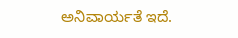ಅನಿವಾರ್ಯತೆ ಇದೆ.